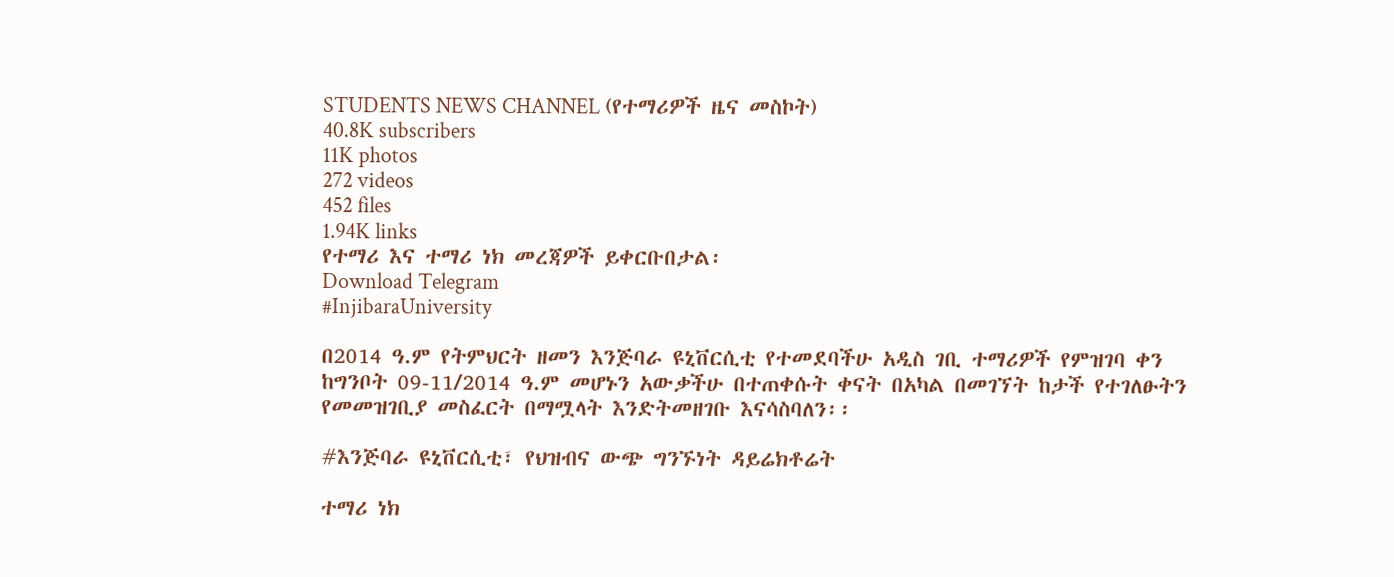STUDENTS NEWS CHANNEL (የተማሪዎች ዜና መስኮት)
40.8K subscribers
11K photos
272 videos
452 files
1.94K links
የተማሪ እና ተማሪ ነክ መረጃዎች ይቀርቡበታል፡
Download Telegram
#InjibaraUniversity

በ2014 ዓ.ም የትምህርት ዘመን እንጅባራ ዩኒቨርሲቲ የተመደባችሁ አዲስ ገቢ ተማሪዎች የምዝገባ ቀን ከግንቦት 09-11/2014 ዓ.ም መሆኑን አውቃችሁ በተጠቀሱት ቀናት በአካል በመገኘት ከታች የተገለፁትን የመመዝገቢያ መስፈርት በማሟላት እንድትመዘገቡ እናሳስባለን፡፡

#እንጅባራ ዩኒቨርሲቲ፣ የህዝብና ውጭ ግንኙነት ዳይሬክቶሬት

ተማሪ ነክ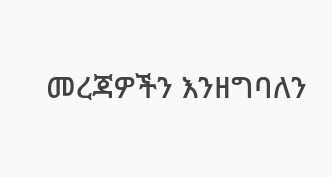መረጃዎችን እንዘግባለን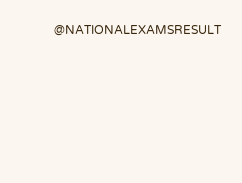@NATIONALEXAMSRESULT